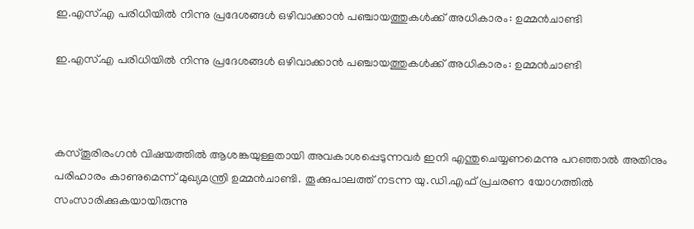ഇ.എസ്‌.എ പരിധിയില്‍ നിന്നു പ്രദേശങ്ങള്‍ ഒഴിവാക്കാന്‍ പഞ്ചായത്തുകള്‍ക്ക്‌ അധികാരം: ഉമ്മന്‍ചാണ്ടി

ഇ.എസ്‌.എ പരിധിയില്‍ നിന്നു പ്രദേശങ്ങള്‍ ഒഴിവാക്കാന്‍ പഞ്ചായത്തുകള്‍ക്ക്‌ അധികാരം: ഉമ്മന്‍ചാണ്ടി



കസ്‌തൂരിരംഗന്‍ വിഷയത്തില്‍ ആശങ്കയുള്ളതായി അവകാശപ്പെടുന്നവര്‍ ഇനി എന്തുചെയ്യണമെന്നു പറഞ്ഞാല്‍ അതിനും പരിഹാരം കാണുമെന്ന്‌ മുഖ്യമന്ത്രി ഉമ്മന്‍ചാണ്ടി. തൂക്കുപാലത്ത്‌ നടന്ന യു.ഡി.എഫ്‌ പ്രചരണ യോഗത്തില്‍ സംസാരിക്കുകയായിരുന്നു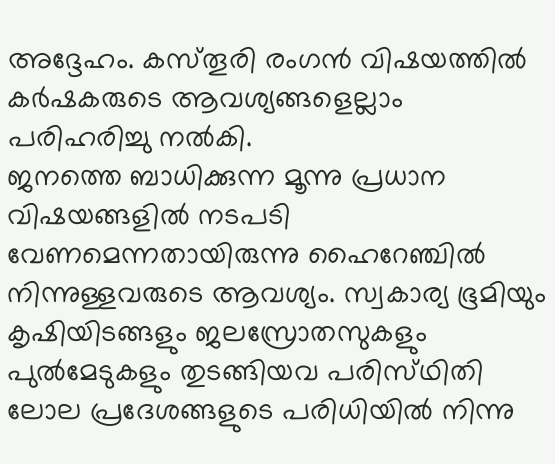അദ്ദേഹം. കസ്‌തൂരി രംഗന്‍ വിഷയത്തില്‍ കര്‍ഷകരുടെ ആവശ്യങ്ങളെല്ലാം പരിഹരിച്ചു നല്‍കി.
ജനത്തെ ബാധിക്കുന്ന മൂന്നു പ്രധാന വിഷയങ്ങളില്‍ നടപടി വേണമെന്നതായിരുന്നു ഹൈറേഞ്ചില്‍ നിന്നുള്ളവരുടെ ആവശ്യം. സ്വകാര്യ ഭൂമിയും കൃഷിയിടങ്ങളും ജലസ്രോതസുകളും പുല്‍മേടുകളും തുടങ്ങിയവ പരിസ്‌ഥിതി ലോല പ്രദേശങ്ങളുടെ പരിധിയില്‍ നിന്നു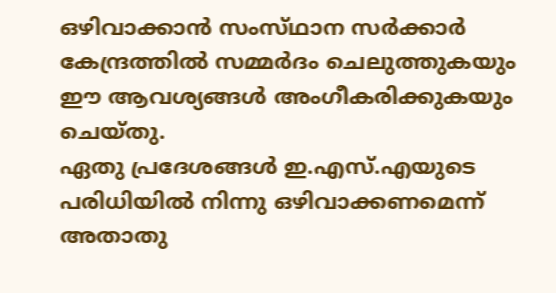ഒഴിവാക്കാന്‍ സംസ്‌ഥാന സര്‍ക്കാര്‍ കേന്ദ്രത്തില്‍ സമ്മര്‍ദം ചെലുത്തുകയും ഈ ആവശ്യങ്ങള്‍ അംഗീകരിക്കുകയും ചെയ്‌തു.
ഏതു പ്രദേശങ്ങള്‍ ഇ.എസ്‌.എയുടെ പരിധിയില്‍ നിന്നു ഒഴിവാക്കണമെന്ന്‌ അതാതു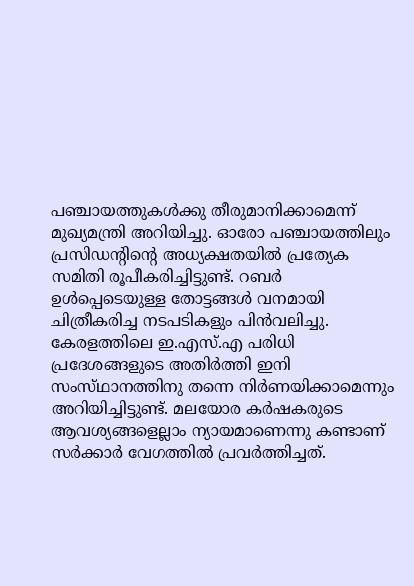പഞ്ചായത്തുകള്‍ക്കു തീരുമാനിക്കാമെന്ന്‌ മുഖ്യമന്ത്രി അറിയിച്ചു. ഓരോ പഞ്ചായത്തിലും പ്രസിഡന്റിന്റെ അധ്യക്ഷതയില്‍ പ്രത്യേക സമിതി രൂപീകരിച്ചിട്ടുണ്ട്‌. റബര്‍ ഉള്‍പ്പെടെയുള്ള തോട്ടങ്ങള്‍ വനമായി ചിത്രീകരിച്ച നടപടികളും പിന്‍വലിച്ചു. കേരളത്തിലെ ഇ.എസ്‌.എ പരിധി പ്രദേശങ്ങളുടെ അതിര്‍ത്തി ഇനി സംസ്‌ഥാനത്തിനു തന്നെ നിര്‍ണയിക്കാമെന്നും അറിയിച്ചിട്ടുണ്ട്‌. മലയോര കര്‍ഷകരുടെ ആവശ്യങ്ങളെല്ലാം ന്യായമാണെന്നു കണ്ടാണ്‌ സര്‍ക്കാര്‍ വേഗത്തില്‍ പ്രവര്‍ത്തിച്ചത്‌.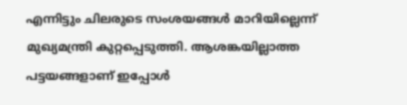എന്നിട്ടും ചിലരുടെ സംശയങ്ങള്‍ മാറിയില്ലെന്ന്‌ മുഖ്യമന്ത്രി കുറ്റപ്പെടുത്തി. ആശങ്കയില്ലാത്ത പട്ടയങ്ങളാണ്‌ ഇപ്പോള്‍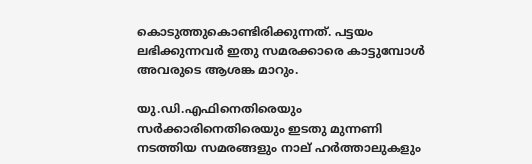കൊടുത്തുകൊണ്ടിരിക്കുന്നത്‌. പട്ടയം ലഭിക്കുന്നവര്‍ ഇതു സമരക്കാരെ കാട്ടുമ്പോള്‍ അവരുടെ ആശങ്ക മാറും.

യു.ഡി.എഫിനെതിരെയും സര്‍ക്കാരിനെതിരെയും ഇടതു മുന്നണി നടത്തിയ സമരങ്ങളും നാല്‌ ഹര്‍ത്താലുകളും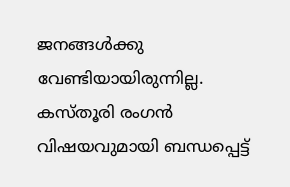ജനങ്ങള്‍ക്കു വേണ്ടിയായിരുന്നില്ല. കസ്‌തൂരി രംഗന്‍ വിഷയവുമായി ബന്ധപ്പെട്ട്‌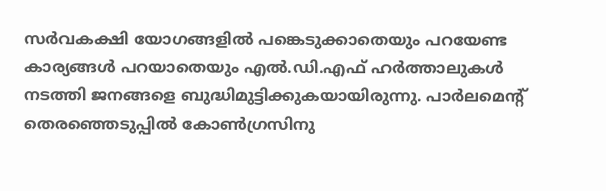സര്‍വകക്ഷി യോഗങ്ങളില്‍ പങ്കെടുക്കാതെയും പറയേണ്ട കാര്യങ്ങള്‍ പറയാതെയും എല്‍.ഡി.എഫ്‌ ഹര്‍ത്താലുകള്‍ നടത്തി ജനങ്ങളെ ബുദ്ധിമുട്ടിക്കുകയായിരുന്നു. പാര്‍ലമെന്റ്‌ തെരഞ്ഞെടുപ്പില്‍ കോണ്‍ഗ്രസിനു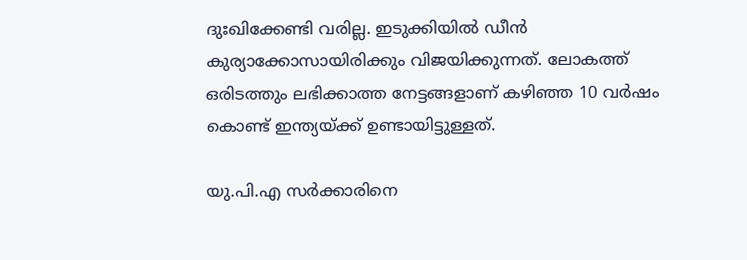ദുഃഖിക്കേണ്ടി വരില്ല. ഇടുക്കിയില്‍ ഡീന്‍ കുര്യാക്കോസായിരിക്കും വിജയിക്കുന്നത്‌. ലോകത്ത്‌ ഒരിടത്തും ലഭിക്കാത്ത നേട്ടങ്ങളാണ്‌ കഴിഞ്ഞ 10 വര്‍ഷം കൊണ്ട്‌ ഇന്ത്യയ്‌ക്ക്‌ ഉണ്ടായിട്ടുള്ളത്‌.

യു.പി.എ സര്‍ക്കാരിനെ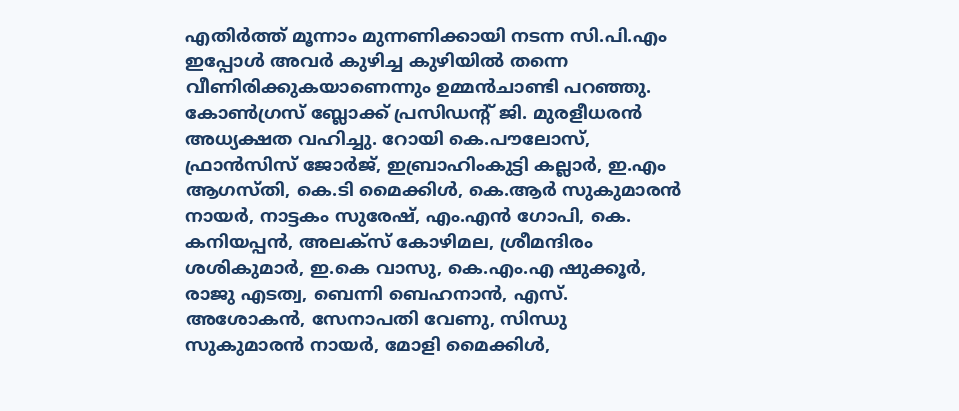എതിര്‍ത്ത്‌ മൂന്നാം മുന്നണിക്കായി നടന്ന സി.പി.എം ഇപ്പോള്‍ അവര്‍ കുഴിച്ച കുഴിയില്‍ തന്നെ വീണിരിക്കുകയാണെന്നും ഉമ്മന്‍ചാണ്ടി പറഞ്ഞു. കോണ്‍ഗ്രസ്‌ ബ്ലോക്ക്‌ പ്രസിഡന്റ്‌ ജി. മുരളീധരന്‍ അധ്യക്ഷത വഹിച്ചു. റോയി കെ.പൗലോസ്‌, ഫ്രാന്‍സിസ്‌ ജോര്‍ജ്‌, ഇബ്രാഹിംകുട്ടി കല്ലാര്‍, ഇ.എം ആഗസ്‌തി, കെ.ടി മൈക്കിള്‍, കെ.ആര്‍ സുകുമാരന്‍ നായര്‍, നാട്ടകം സുരേഷ്‌, എം.എന്‍ ഗോപി, കെ. കനിയപ്പന്‍, അലക്‌സ്‌ കോഴിമല, ശ്രീമന്ദിരം ശശികുമാര്‍, ഇ.കെ വാസു, കെ.എം.എ ഷുക്കൂര്‍, രാജു എടത്വ, ബെന്നി ബെഹനാന്‍, എസ്‌. അശോകന്‍, സേനാപതി വേണു, സിന്ധു സുകുമാരന്‍ നായര്‍, മോളി മൈക്കിള്‍,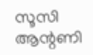സൂസി ആന്റണി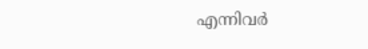എന്നിവര്‍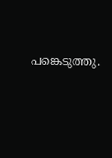പങ്കെടുത്തു.